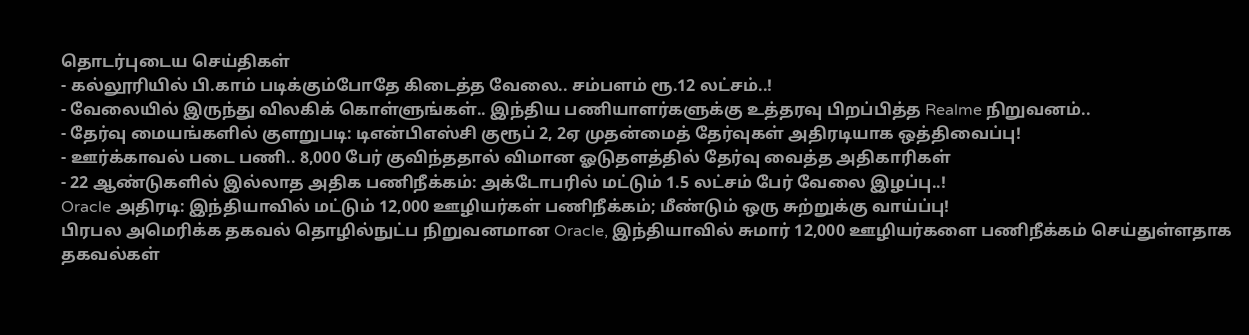தொடர்புடைய செய்திகள்
- கல்லூரியில் பி.காம் படிக்கும்போதே கிடைத்த வேலை.. சம்பளம் ரூ.12 லட்சம்..!
- வேலையில் இருந்து விலகிக் கொள்ளுங்கள்.. இந்திய பணியாளர்களுக்கு உத்தரவு பிறப்பித்த Realme நிறுவனம்..
- தேர்வு மையங்களில் குளறுபடி: டிஎன்பிஎஸ்சி குரூப் 2, 2ஏ முதன்மைத் தேர்வுகள் அதிரடியாக ஒத்திவைப்பு!
- ஊர்க்காவல் படை பணி.. 8,000 பேர் குவிந்ததால் விமான ஓடுதளத்தில் தேர்வு வைத்த அதிகாரிகள்
- 22 ஆண்டுகளில் இல்லாத அதிக பணிநீக்கம்: அக்டோபரில் மட்டும் 1.5 லட்சம் பேர் வேலை இழப்பு..!
Oracle அதிரடி: இந்தியாவில் மட்டும் 12,000 ஊழியர்கள் பணிநீக்கம்; மீண்டும் ஒரு சுற்றுக்கு வாய்ப்பு!
பிரபல அமெரிக்க தகவல் தொழில்நுட்ப நிறுவனமான Oracle, இந்தியாவில் சுமார் 12,000 ஊழியர்களை பணிநீக்கம் செய்துள்ளதாக தகவல்கள்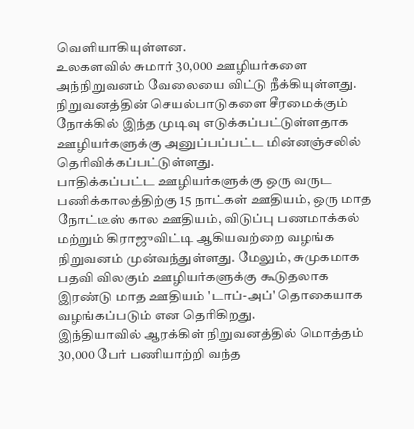வெளியாகியுள்ளன.
உலகளவில் சுமார் 30,000 ஊழியர்களை அந்நிறுவனம் வேலையை விட்டு நீக்கியுள்ளது. நிறுவனத்தின் செயல்பாடுகளை சீரமைக்கும் நோக்கில் இந்த முடிவு எடுக்கப்பட்டுள்ளதாக ஊழியர்களுக்கு அனுப்பப்பட்ட மின்னஞ்சலில் தெரிவிக்கப்பட்டுள்ளது.
பாதிக்கப்பட்ட ஊழியர்களுக்கு ஒரு வருட பணிக்காலத்திற்கு 15 நாட்கள் ஊதியம், ஒரு மாத நோட்டீஸ் கால ஊதியம், விடுப்பு பணமாக்கல் மற்றும் கிராஜுவிட்டி ஆகியவற்றை வழங்க நிறுவனம் முன்வந்துள்ளது. மேலும், சுமுகமாக பதவி விலகும் ஊழியர்களுக்கு கூடுதலாக இரண்டு மாத ஊதியம் 'டாப்-அப்' தொகையாக வழங்கப்படும் என தெரிகிறது.
இந்தியாவில் ஆரக்கிள் நிறுவனத்தில் மொத்தம் 30,000 பேர் பணியாற்றி வந்த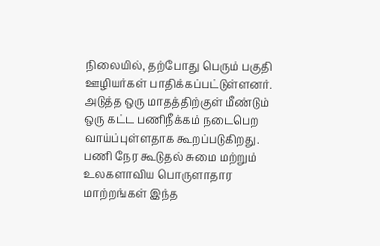நிலையில், தற்போது பெரும் பகுதி ஊழியர்கள் பாதிக்கப்பட்டுள்ளனர். அடுத்த ஒரு மாதத்திற்குள் மீண்டும் ஒரு கட்ட பணிநீக்கம் நடைபெற வாய்ப்புள்ளதாக கூறப்படுகிறது.
பணி நேர கூடுதல் சுமை மற்றும் உலகளாவிய பொருளாதார மாற்றங்கள் இந்த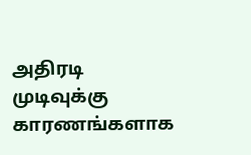அதிரடி முடிவுக்கு காரணங்களாக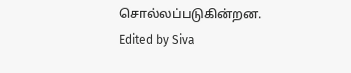சொல்லப்படுகின்றன.
Edited by Siva